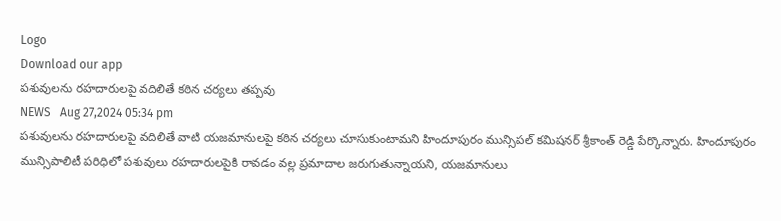Logo
Download our app
పశువులను రహదారులపై వదిలితే కఠిన చర్యలు తప్పవు
NEWS   Aug 27,2024 05:34 pm
పశువులను రహదారులపై వదిలితే వాటి యజమానులపై కఠిన చర్యలు చూసుకుంటామని హిందూపురం మున్సిపల్ కమిషనర్ శ్రీకాంత్ రెడ్డి పేర్కొన్నారు. హిందూపురం మున్సిపాలిటీ పరిధిలో పశువులు రహదారులపైకి రావడం వల్ల ప్రమాదాల జరుగుతున్నాయని, యజమానులు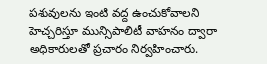పశువులను ఇంటి వద్ద ఉంచుకోవాలని హెచ్చరిస్తూ మున్సిపాలిటీ వాహనం ద్వారా అధికారులతో ప్రచారం నిర్వహించారు.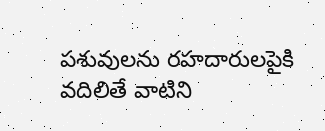పశువులను రహదారులపైకి వదిలితే వాటిని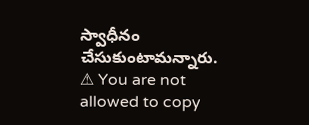స్వాధీనం చేసుకుంటామన్నారు.
⚠ You are not allowed to copy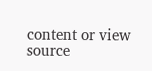content or view source